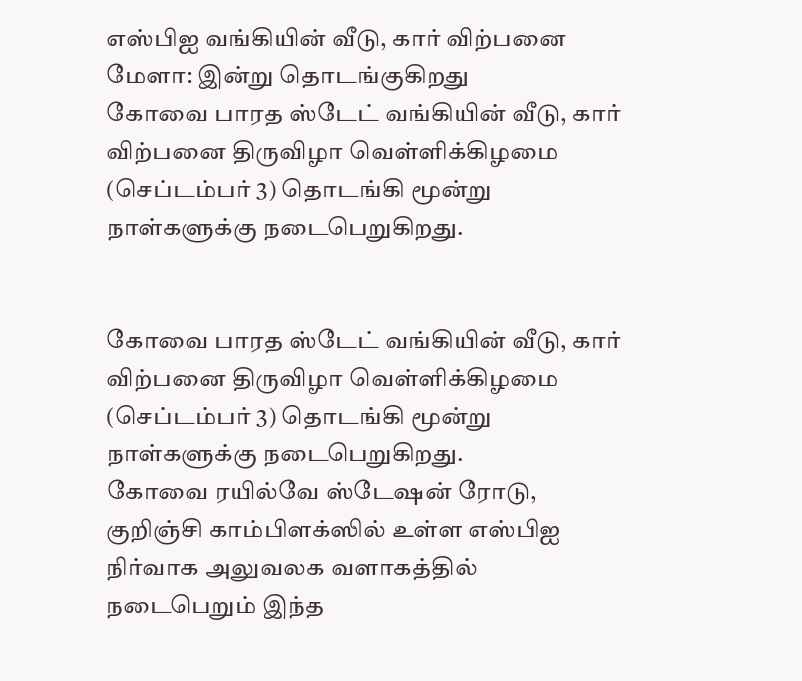எஸ்பிஐ வங்கியின் வீடு, கார் விற்பனை மேளா: இன்று தொடங்குகிறது
கோவை பாரத ஸ்டேட் வங்கியின் வீடு, கார் விற்பனை திருவிழா வெள்ளிக்கிழமை (செப்டம்பர் 3) தொடங்கி மூன்று நாள்களுக்கு நடைபெறுகிறது.


கோவை பாரத ஸ்டேட் வங்கியின் வீடு, கார் விற்பனை திருவிழா வெள்ளிக்கிழமை (செப்டம்பர் 3) தொடங்கி மூன்று நாள்களுக்கு நடைபெறுகிறது.
கோவை ரயில்வே ஸ்டேஷன் ரோடு, குறிஞ்சி காம்பிளக்ஸில் உள்ள எஸ்பிஐ நிர்வாக அலுவலக வளாகத்தில் நடைபெறும் இந்த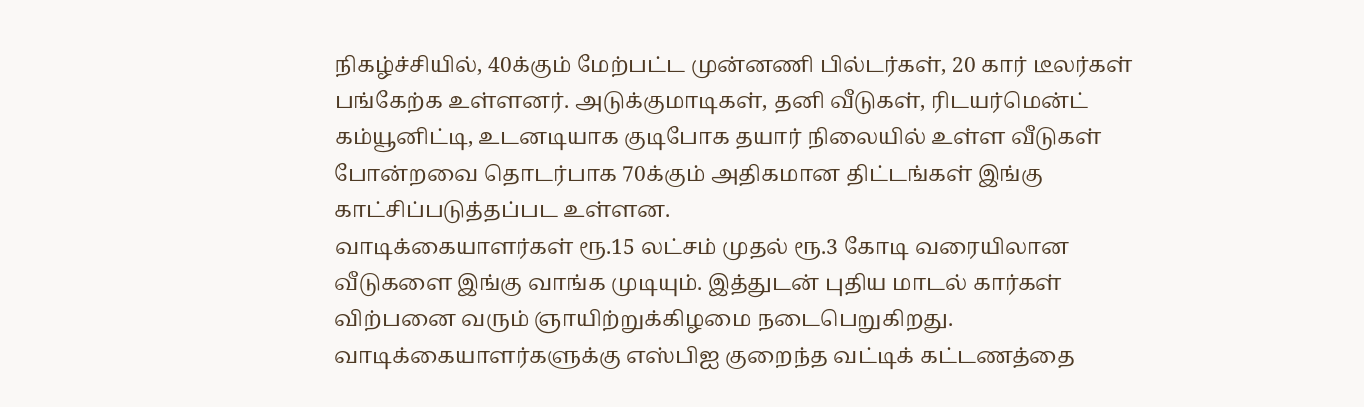நிகழ்ச்சியில், 40க்கும் மேற்பட்ட முன்னணி பில்டர்கள், 20 கார் டீலர்கள் பங்கேற்க உள்ளனர். அடுக்குமாடிகள், தனி வீடுகள், ரிடயர்மென்ட் கம்யூனிட்டி, உடனடியாக குடிபோக தயார் நிலையில் உள்ள வீடுகள் போன்றவை தொடர்பாக 70க்கும் அதிகமான திட்டங்கள் இங்கு காட்சிப்படுத்தப்பட உள்ளன.
வாடிக்கையாளர்கள் ரூ.15 லட்சம் முதல் ரூ.3 கோடி வரையிலான வீடுகளை இங்கு வாங்க முடியும். இத்துடன் புதிய மாடல் கார்கள் விற்பனை வரும் ஞாயிற்றுக்கிழமை நடைபெறுகிறது. வாடிக்கையாளர்களுக்கு எஸ்பிஐ குறைந்த வட்டிக் கட்டணத்தை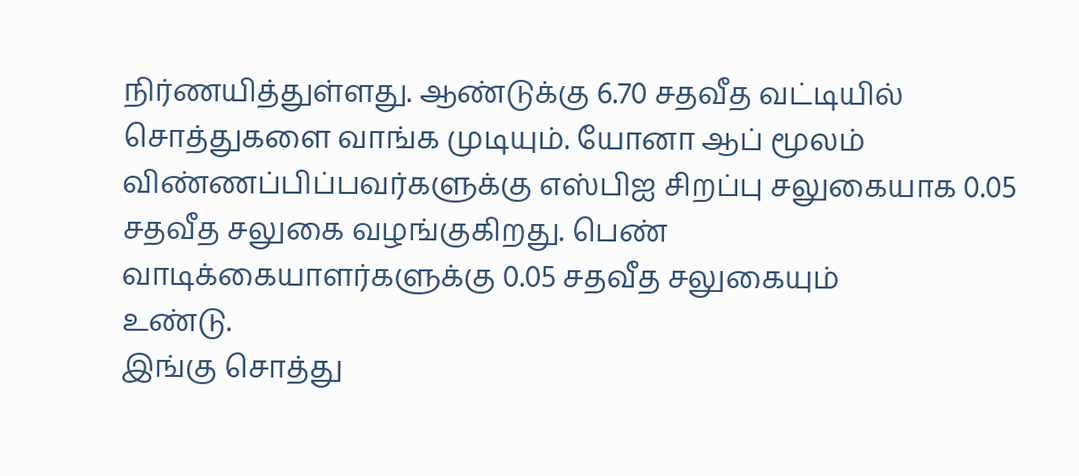நிர்ணயித்துள்ளது. ஆண்டுக்கு 6.70 சதவீத வட்டியில் சொத்துகளை வாங்க முடியும். யோனா ஆப் மூலம் விண்ணப்பிப்பவர்களுக்கு எஸ்பிஐ சிறப்பு சலுகையாக 0.05 சதவீத சலுகை வழங்குகிறது. பெண் வாடிக்கையாளர்களுக்கு 0.05 சதவீத சலுகையும்
உண்டு.
இங்கு சொத்து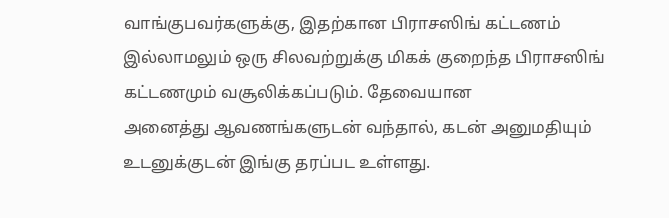வாங்குபவர்களுக்கு, இதற்கான பிராசஸிங் கட்டணம் இல்லாமலும் ஒரு சிலவற்றுக்கு மிகக் குறைந்த பிராசஸிங் கட்டணமும் வசூலிக்கப்படும். தேவையான
அனைத்து ஆவணங்களுடன் வந்தால், கடன் அனுமதியும் உடனுக்குடன் இங்கு தரப்பட உள்ளது.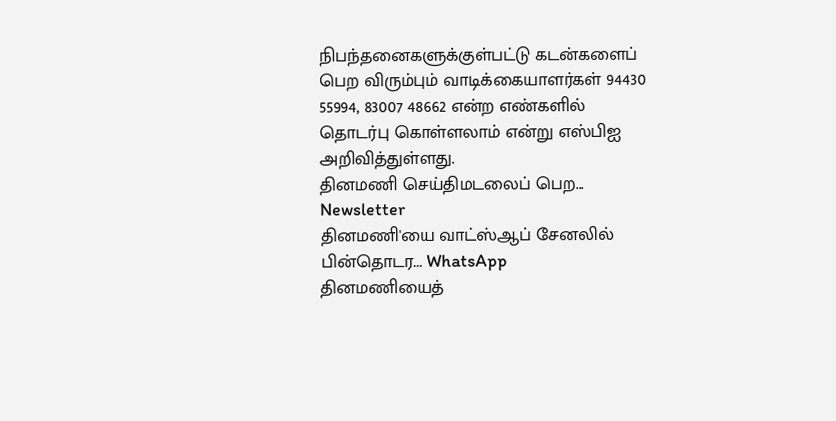நிபந்தனைகளுக்குள்பட்டு கடன்களைப் பெற விரும்பும் வாடிக்கையாளர்கள் 94430 55994, 83007 48662 என்ற எண்களில் தொடர்பு கொள்ளலாம் என்று எஸ்பிஐ அறிவித்துள்ளது.
தினமணி செய்திமடலைப் பெற... Newsletter
தினமணி'யை வாட்ஸ்ஆப் சேனலில் பின்தொடர... WhatsApp
தினமணியைத்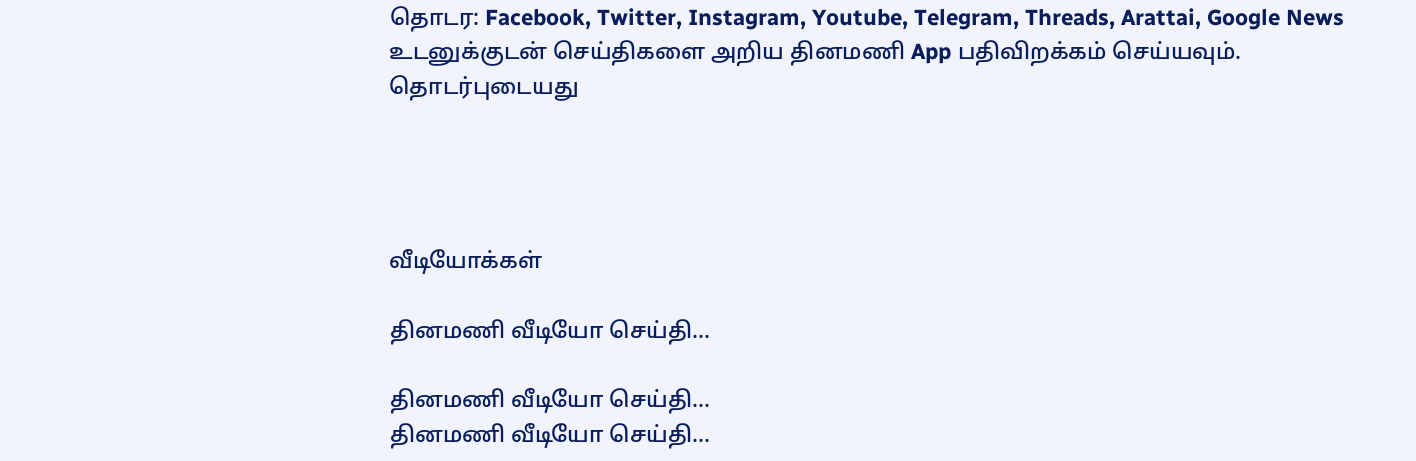தொடர: Facebook, Twitter, Instagram, Youtube, Telegram, Threads, Arattai, Google News
உடனுக்குடன் செய்திகளை அறிய தினமணி App பதிவிறக்கம் செய்யவும்.
தொடர்புடையது




வீடியோக்கள்

தினமணி வீடியோ செய்தி...

தினமணி வீடியோ செய்தி...
தினமணி வீடியோ செய்தி...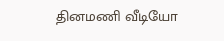தினமணி வீடியோ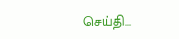செய்தி...